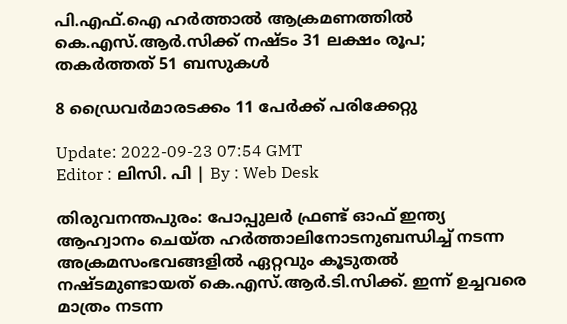പി.എഫ്.ഐ ഹർത്താൽ ആക്രമണത്തില്‍ കെ.എസ്.ആർ.സിക്ക് നഷ്ടം 31 ലക്ഷം രൂപ; തകർത്തത് 51 ബസുകള്‍

8 ഡ്രൈവർമാരടക്കം 11 പേർക്ക് പരിക്കേറ്റു

Update: 2022-09-23 07:54 GMT
Editor : ലിസി. പി | By : Web Desk

തിരുവനന്തപുരം: പോപ്പുലർ ഫ്രണ്ട് ഓഫ് ഇന്ത്യ ആഹ്വാനം ചെയ്ത ഹർത്താലിനോടനുബന്ധിച്ച് നടന്ന അക്രമസംഭവങ്ങളിൽ ഏറ്റവും കൂടുതൽ നഷ്ടമുണ്ടായത് കെ.എസ്.ആർ.ടി.സിക്ക്. ഇന്ന് ഉച്ചവരെ മാത്രം നടന്ന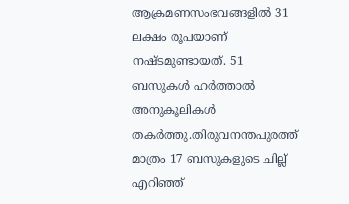ആക്രമണസംഭവങ്ങളിൽ 31 ലക്ഷം രൂപയാണ് നഷ്ടമുണ്ടായത്. 51 ബസുകൾ ഹർത്താൽ അനുകൂലികൾ തകർത്തു.തിരുവനന്തപുരത്ത് മാത്രം 17 ബസുകളുടെ ചില്ല് എറിഞ്ഞ്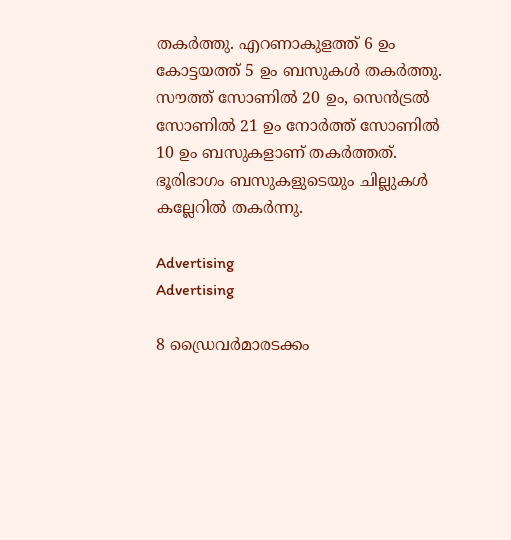തകർത്തു. എറണാകുളത്ത് 6 ഉം കോട്ടയത്ത് 5 ഉം ബസുകള്‍ തകര്‍ത്തു. സൗത്ത് സോണിൽ 20 ഉം, സെൻട്രൽ സോണിൽ 21 ഉം നോർത്ത് സോണിൽ 10 ഉം ബസുകളാണ് തകർത്തത്. ഭൂരിഭാഗം ബസുകളുടെയും ചില്ലുകൾ കല്ലേറിൽ തകർന്നു.

Advertising
Advertising

8 ഡ്രൈവർമാരടക്കം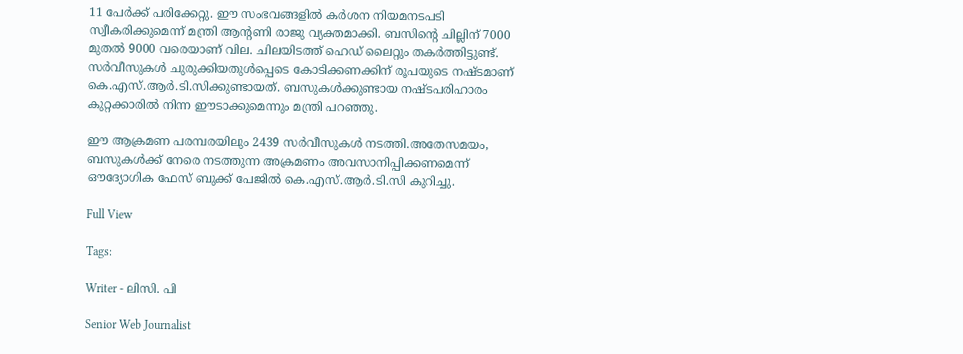11 പേർക്ക് പരിക്കേറ്റു. ഈ സംഭവങ്ങളിൽ കർശന നിയമനടപടി സ്വീകരിക്കുമെന്ന് മന്ത്രി ആന്റണി രാജു വ്യക്തമാക്കി. ബസിന്റെ ചില്ലിന് 7000 മുതൽ 9000 വരെയാണ് വില. ചിലയിടത്ത് ഹെഡ് ലൈറ്റും തകർത്തിട്ടുണ്ട്. സർവീസുകൾ ചുരുക്കിയതുൾപ്പെടെ കോടിക്കണക്കിന് രൂപയുടെ നഷ്ടമാണ് കെ.എസ്.ആർ.ടി.സിക്കുണ്ടായത്. ബസുകള്‍ക്കുണ്ടായ നഷ്ടപരിഹാരം കുറ്റക്കാരില്‍ നിന്ന ഈടാക്കുമെന്നും മന്ത്രി പറഞ്ഞു.

ഈ ആക്രമണ പരമ്പരയിലും 2439 സർവീസുകൾ നടത്തി.അതേസമയം, ബസുകൾക്ക് നേരെ നടത്തുന്ന അക്രമണം അവസാനിപ്പിക്കണമെന്ന് ഔദ്യോഗിക ഫേസ് ബുക്ക് പേജിൽ കെ.എസ്.ആർ.ടി.സി കുറിച്ചു.

Full View

Tags:

Writer - ലിസി. പി

Senior Web Journalist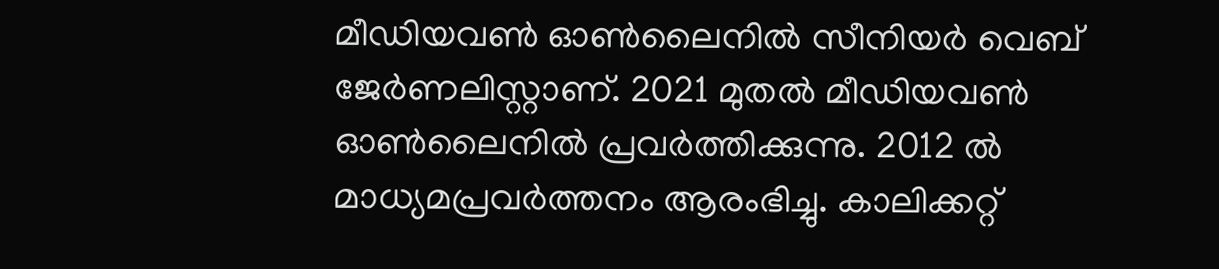മീഡിയവൺ ഓൺലൈനിൽ സീനിയർ വെബ് ജേർണലിസ്റ്റാണ്. 2021 മുതൽ മീഡിയവൺ ഓൺലൈനിൽ പ്രവർത്തിക്കുന്നു. 2012 ല്‍ മാധ്യമപ്രവര്‍ത്തനം ആരംഭിച്ചു. കാലിക്കറ്റ്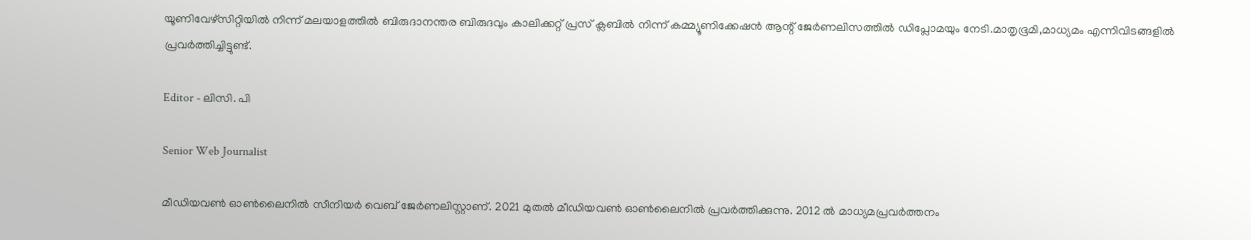യൂണിവേഴ്‌സിറ്റിയിൽ നിന്ന് മലയാളത്തിൽ ബിരുദാനന്തര ബിരുദവും കാലിക്കറ്റ് പ്രസ് ക്ലബിൽ നിന്ന് കമ്മ്യൂണിക്കേഷൻ ആന്റ് ജേർണലിസത്തിൽ ഡിപ്ലോമയും നേടി.മാതൃഭൂമി,മാധ്യമം എന്നിവിടങ്ങളിൽ പ്രവർത്തിച്ചിട്ടുണ്ട്.

Editor - ലിസി. പി

Senior Web Journalist

മീഡിയവൺ ഓൺലൈനിൽ സീനിയർ വെബ് ജേർണലിസ്റ്റാണ്. 2021 മുതൽ മീഡിയവൺ ഓൺലൈനിൽ പ്രവർത്തിക്കുന്നു. 2012 ല്‍ മാധ്യമപ്രവര്‍ത്തനം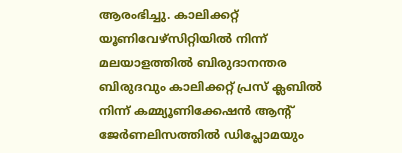ആരംഭിച്ചു. കാലിക്കറ്റ് യൂണിവേഴ്‌സിറ്റിയിൽ നിന്ന് മലയാളത്തിൽ ബിരുദാനന്തര ബിരുദവും കാലിക്കറ്റ് പ്രസ് ക്ലബിൽ നിന്ന് കമ്മ്യൂണിക്കേഷൻ ആന്റ് ജേർണലിസത്തിൽ ഡിപ്ലോമയും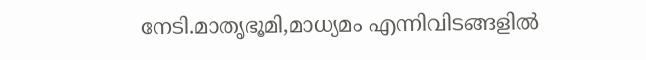നേടി.മാതൃഭൂമി,മാധ്യമം എന്നിവിടങ്ങളിൽ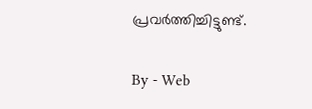പ്രവർത്തിച്ചിട്ടുണ്ട്.

By - Web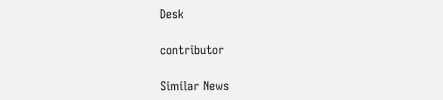Desk

contributor

Similar News